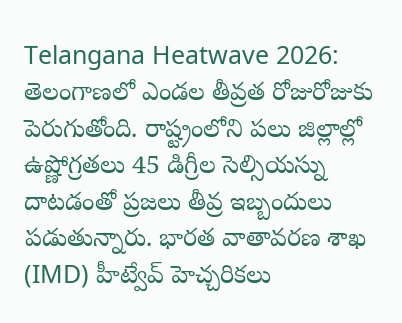Telangana Heatwave 2026: తెలంగాణలో ఎండల తీవ్రత రోజురోజుకు పెరుగుతోంది. రాష్ట్రంలోని పలు జిల్లాల్లో ఉష్ణోగ్రతలు 45 డిగ్రీల సెల్సియస్ను దాటడంతో ప్రజలు తీవ్ర ఇబ్బందులు పడుతున్నారు. భారత వాతావరణ శాఖ (IMD) హీట్వేవ్ హెచ్చరికలు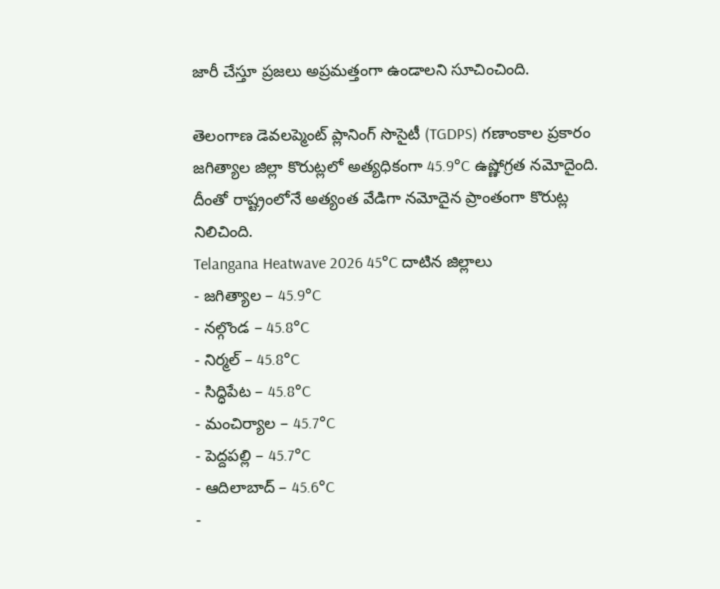జారీ చేస్తూ ప్రజలు అప్రమత్తంగా ఉండాలని సూచించింది.

తెలంగాణ డెవలప్మెంట్ ప్లానింగ్ సొసైటీ (TGDPS) గణాంకాల ప్రకారం జగిత్యాల జిల్లా కొరుట్లలో అత్యధికంగా 45.9°C ఉష్ణోగ్రత నమోదైంది. దీంతో రాష్ట్రంలోనే అత్యంత వేడిగా నమోదైన ప్రాంతంగా కొరుట్ల నిలిచింది.
Telangana Heatwave 2026 45°C దాటిన జిల్లాలు
- జగిత్యాల – 45.9°C
- నల్గొండ – 45.8°C
- నిర్మల్ – 45.8°C
- సిద్ధిపేట – 45.8°C
- మంచిర్యాల – 45.7°C
- పెద్దపల్లి – 45.7°C
- ఆదిలాబాద్ – 45.6°C
-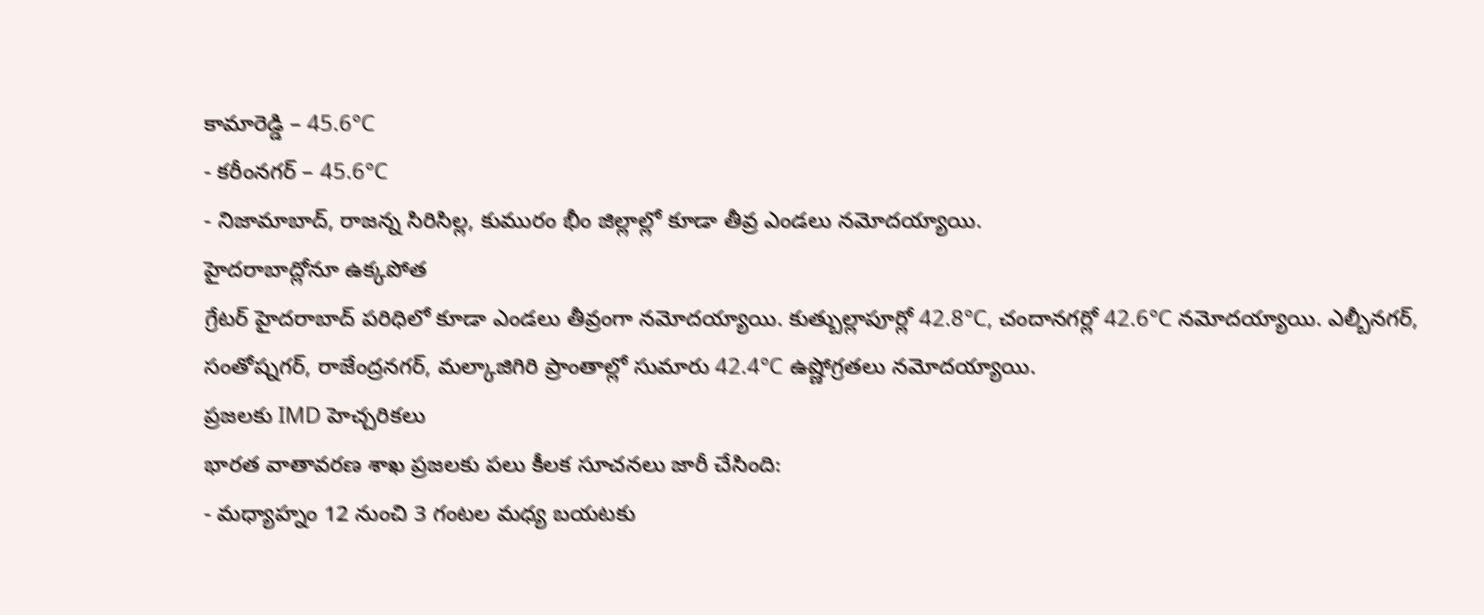కామారెడ్డి – 45.6°C
- కరీంనగర్ – 45.6°C
- నిజామాబాద్, రాజన్న సిరిసిల్ల, కుమురం భీం జిల్లాల్లో కూడా తీవ్ర ఎండలు నమోదయ్యాయి.
హైదరాబాద్లోనూ ఉక్కపోత
గ్రేటర్ హైదరాబాద్ పరిధిలో కూడా ఎండలు తీవ్రంగా నమోదయ్యాయి. కుత్బుల్లాపూర్లో 42.8°C, చందానగర్లో 42.6°C నమోదయ్యాయి. ఎల్బీనగర్, సంతోష్నగర్, రాజేంద్రనగర్, మల్కాజిగిరి ప్రాంతాల్లో సుమారు 42.4°C ఉష్ణోగ్రతలు నమోదయ్యాయి.
ప్రజలకు IMD హెచ్చరికలు
భారత వాతావరణ శాఖ ప్రజలకు పలు కీలక సూచనలు జారీ చేసింది:
- మధ్యాహ్నం 12 నుంచి 3 గంటల మధ్య బయటకు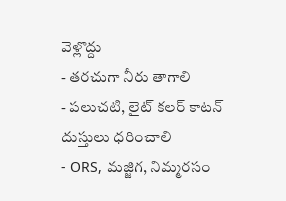వెళ్లొద్దు
- తరచుగా నీరు తాగాలి
- పలుచటి, లైట్ కలర్ కాటన్ దుస్తులు ధరించాలి
- ORS, మజ్జిగ, నిమ్మరసం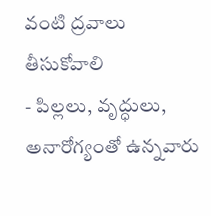వంటి ద్రవాలు తీసుకోవాలి
- పిల్లలు, వృద్ధులు, అనారోగ్యంతో ఉన్నవారు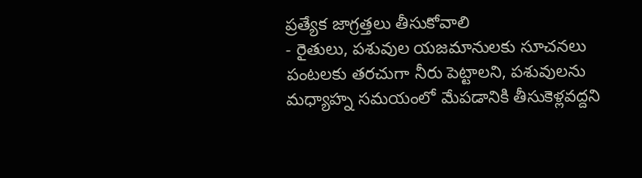ప్రత్యేక జాగ్రత్తలు తీసుకోవాలి
- రైతులు, పశువుల యజమానులకు సూచనలు
పంటలకు తరచుగా నీరు పెట్టాలని, పశువులను మధ్యాహ్న సమయంలో మేపడానికి తీసుకెళ్లవద్దని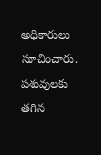అధికారులు సూచించారు. పశువులకు తగిన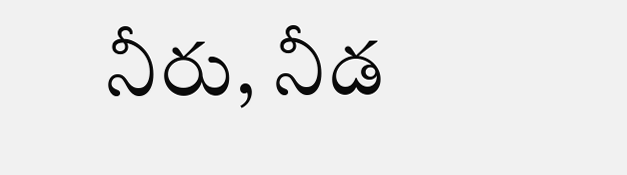నీరు, నీడ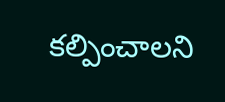కల్పించాలని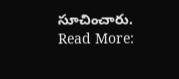సూచించారు.
Read More: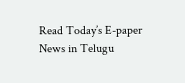Read Today’s E-paper News in Telugu